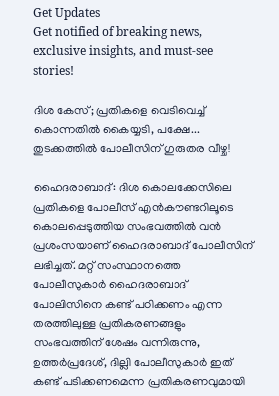Get Updates
Get notified of breaking news, exclusive insights, and must-see stories!

ദിശ കേസ്; പ്രതികളെ വെടിവെച്ച് കൊന്നതിൽ കൈയ്യടി, പക്ഷേ... തുടക്കത്തിൽ പോലീസിന് ഗുരുതര വീഴ്ച!

ഹൈദരാബാദ്: ദിശ കൊലക്കേസിലെ പ്രതികളെ പോലീസ് എൻകൗണ്ടറിലൂടെ കൊലപ്പെടുത്തിയ സംഭവത്തിൽ വൻ പ്രശംസയാണ് ഹൈദരാബാദ് പോലീസിന് ലഭിച്ചത്. മറ്റ് സംസ്ഥാനത്തെ പോലീസുകാർ ഹൈദരാബാദ് പോലിസിനെ കണ്ട് പഠിക്കണം എന്ന തരത്തിലുള്ള പ്രതികരണങ്ങളും സംഭവത്തിന് ശേഷം വന്നിരുന്നു, ഉത്തർപ്രദേശ്, ദില്ലി പോലീസുകാർ ഇത് കണ്ട് പടിക്കണമെന്ന പ്രതികരണവുമായി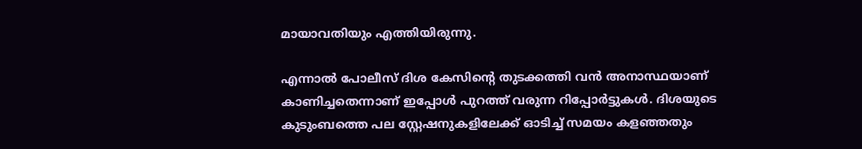മായാവതിയും എത്തിയിരുന്നു.

എന്നാൽ പോലീസ് ദിശ കേസിന്റെ തുടക്കത്തി വൻ അനാസ്ഥയാണ് കാണിച്ചതെന്നാണ് ഇപ്പോൾ പുറത്ത് വരുന്ന റിപ്പോർട്ടുകൾ‌. ദിശയുടെ കുടുംബത്തെ പല സ്റ്റേഷനുകളിലേക്ക് ഓടിച്ച് സമയം കളഞ്ഞതും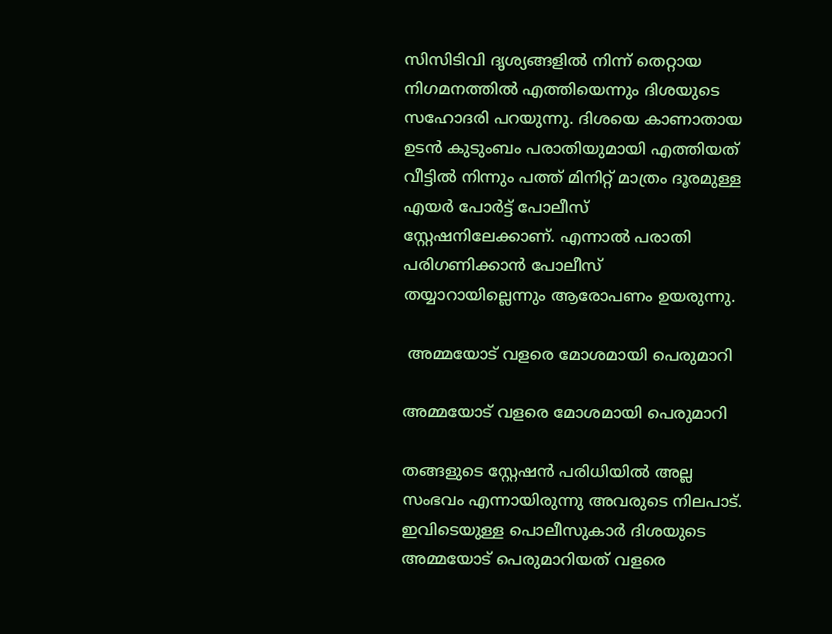സിസിടിവി ദൃശ്യങ്ങളിൽ നിന്ന് തെറ്റായ നിഗമനത്തിൽ എത്തിയെന്നും ദിശയുടെ സഹോദരി പറയുന്നു. ദിശയെ കാണാതായ ഉടന്‍ കുടുംബം പരാതിയുമായി എത്തിയത് വീട്ടില്‍ നിന്നും പത്ത് മിനിറ്റ് മാത്രം ദൂരമുള്ള എയർ പോർട്ട് പോലീസ് സ്റ്റേഷനിലേക്കാണ്. എന്നാൽ പരാതി പരിഗണിക്കാൻ പോലീസ് തയ്യാറായില്ലെന്നും ആരോപണം ഉയരുന്നു.

 അമ്മയോട് വളരെ മോശമായി പെരുമാറി

അമ്മയോട് വളരെ മോശമായി പെരുമാറി

തങ്ങളുടെ സ്റ്റേഷന്‍ പരിധിയില്‍ അല്ല സംഭവം എന്നായിരുന്നു അവരുടെ നിലപാട്. ഇവിടെയുള്ള പൊലീസുകാര്‍ ദിശയുടെ അമ്മയോട് പെരുമാറിയത് വളരെ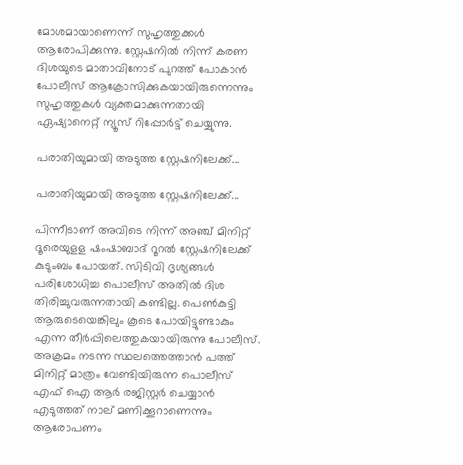മോശമായാണെന്ന് സുഹൃത്തുക്കള്‍ ആരോപിക്കുന്നു. സ്റ്റേഷനിൽ നിന്ന് കരണ ദിശയുടെ മാതാവിനോട് പുറത്ത് പോകാൻ പോലീസ് ആക്രോസിക്കുകയായിരുന്നെന്നും സുഹൃത്തുകൾ വ്യക്തമാക്കുന്നതായി ഏഷ്യാനെറ്റ് ന്യൂസ് റിപ്പോർട്ട് ചെയ്യുന്നു.

പരാതിയുമായി അടുത്ത സ്റ്റേഷനിലേക്ക്...

പരാതിയുമായി അടുത്ത സ്റ്റേഷനിലേക്ക്...

പിന്നീടാണ് അവിടെ നിന്ന് അഞ്ച് മിനിറ്റ് ദൂരെയുളള ഷംഷാബാദ് റൂറൽ സ്റ്റേഷനിലേക്ക് കുടുംബം പോയത്. സിടിവി ദൃശ്യങ്ങൾ പരിശോധിച്ച പൊലീസ് അതിൽ ദിശ തിരിച്ചുവരുന്നതായി കണ്ടില്ല. പെണ്‍കുട്ടി ആരുടെയെങ്കിലും കൂടെ പോയിട്ടുണ്ടാകും എന്ന തീർപ്പിലെത്തുകയായിരുന്നു പോലീസ്. അക്രമം നടന്ന സ്ഥലത്തെത്താൻ പത്ത് മിനിറ്റ് മാത്രം വേണ്ടിയിരുന്ന പൊലീസ് എഫ് ഐ ആർ രജിസ്റ്റർ ചെയ്യാൻ എടുത്തത് നാല് മണിക്കൂറാണെന്നും ആരോപണം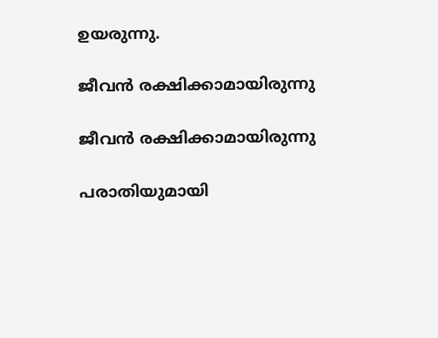ഉയരുന്നു.

ജീവൻ രക്ഷിക്കാമായിരുന്നു

ജീവൻ രക്ഷിക്കാമായിരുന്നു

പരാതിയുമായി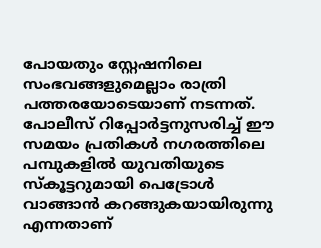പോയതും സ്റ്റേഷനിലെ സംഭവങ്ങളുമെല്ലാം രാത്രി പത്തരയോടെയാണ് നടന്നത്. പോലീസ് റിപ്പോർട്ടനുസരിച്ച് ഈ സമയം പ്രതികൾ നഗരത്തിലെ പമ്പുകളിൽ യുവതിയുടെ സ്കൂട്ടറുമായി പെട്രോൾ വാങ്ങാൻ കറങ്ങുകയായിരുന്നു എന്നതാണ്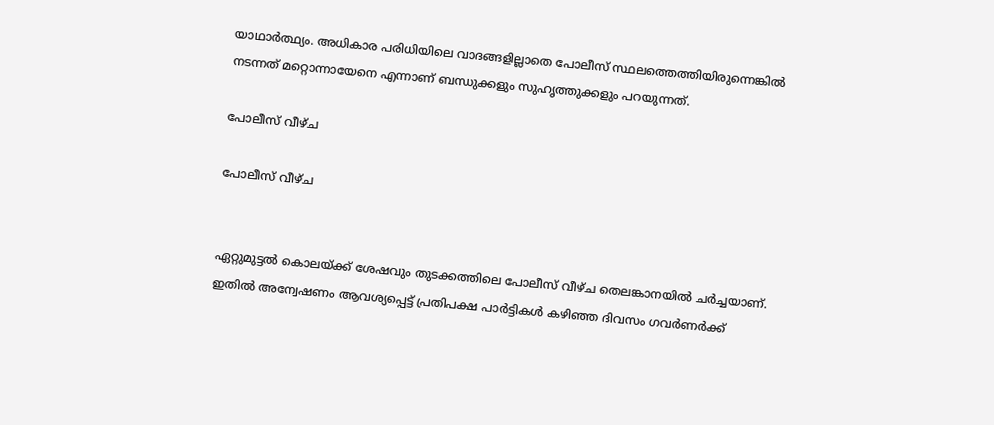യാഥാർത്ഥ്യം. അധികാര പരിധിയിലെ വാദങ്ങളില്ലാതെ പോലീസ് സ്ഥലത്തെത്തിയിരുന്നെങ്കിൽ നടന്നത് മറ്റൊന്നായേനെ എന്നാണ് ബന്ധുക്കളും സുഹൃത്തുക്കളും പറയുന്നത്.

പോലീസ് വീഴ്ച

പോലീസ് വീഴ്ച


ഏറ്റുമുട്ടൽ കൊലയ്ക്ക് ശേഷവും തുടക്കത്തിലെ പോലീസ് വീഴ്ച തെലങ്കാനയിൽ ചർച്ചയാണ്. ഇതിൽ അന്വേഷണം ആവശ്യപ്പെട്ട് പ്രതിപക്ഷ പാർട്ടികൾ കഴിഞ്ഞ ദിവസം ഗവർണർക്ക്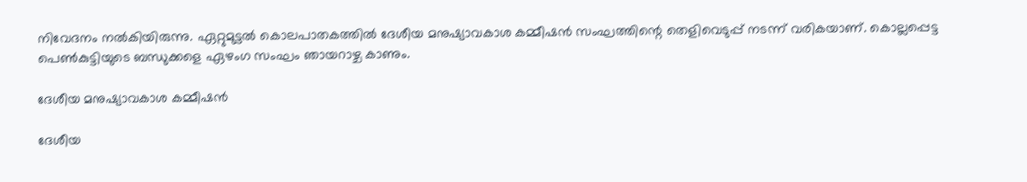നിവേദനം നൽകിയിരുന്നു. ഏറ്റുമുട്ടൽ കൊലപാതകത്തിൽ ദേശീയ മനുഷ്യാവകാശ കമ്മീഷൻ സംഘത്തിന്റെ തെളിവെടുപ്പ് നടന്ന് വരികയാണ്. കൊല്ലപ്പെട്ട പെൺകുട്ടിയുടെ ബന്ധുക്കളെ ഏഴംഗ സംഘം ഞായറാഴ്ച കാണും.

ദേശീയ മനുഷ്യാവകാശ കമ്മീഷൻ

ദേശീയ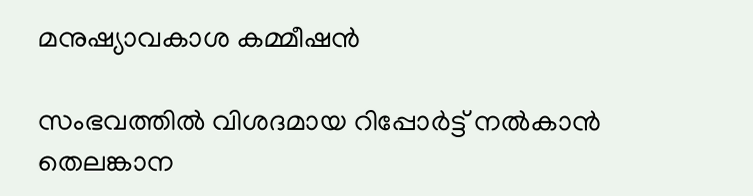മനുഷ്യാവകാശ കമ്മീഷൻ

സംഭവത്തിൽ വിശദമായ റിപ്പോർട്ട് നൽകാൻ തെലങ്കാന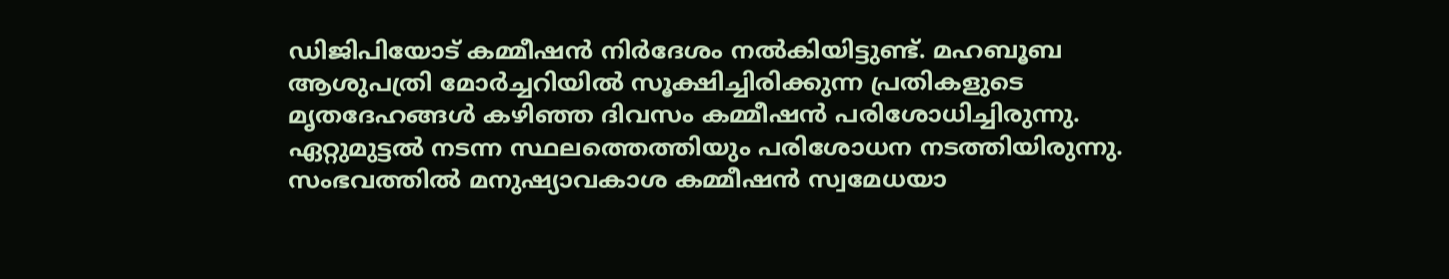ഡ‍ിജിപിയോട് കമ്മീഷൻ നിർദേശം നൽകിയിട്ടുണ്ട്. മഹബൂബ ആശുപത്രി മോർച്ചറിയിൽ സൂക്ഷിച്ചിരിക്കുന്ന പ്രതികളുടെ മൃതദേഹങ്ങൾ കഴിഞ്ഞ ദിവസം കമ്മീഷൻ പരിശോധിച്ചിരുന്നു. ഏറ്റുമുട്ടൽ നടന്ന സ്ഥലത്തെത്തിയും പരിശോധന നടത്തിയിരുന്നു. സംഭവത്തിൽ മനുഷ്യാവകാശ കമ്മീഷൻ സ്വമേധയാ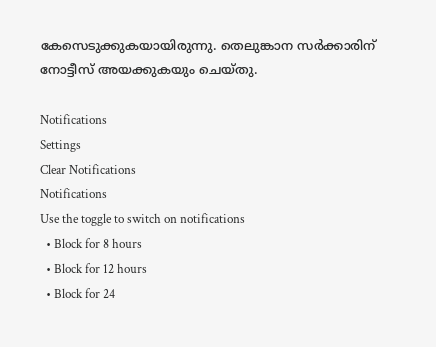കേസെടുക്കുകയായിരുന്നു. തെലുങ്കാന സർക്കാരിന് നോട്ടീസ് അയക്കുകയും ചെയ്തു.

Notifications
Settings
Clear Notifications
Notifications
Use the toggle to switch on notifications
  • Block for 8 hours
  • Block for 12 hours
  • Block for 24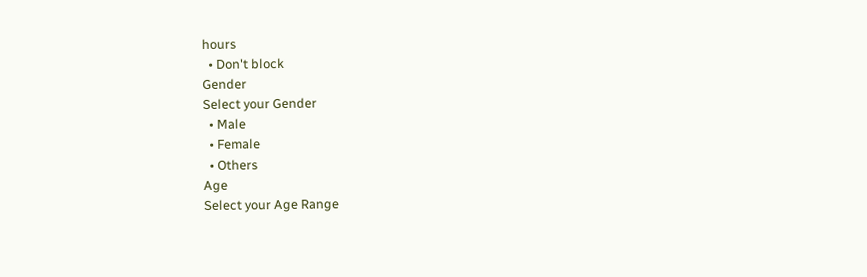hours
  • Don't block
Gender
Select your Gender
  • Male
  • Female
  • Others
Age
Select your Age Range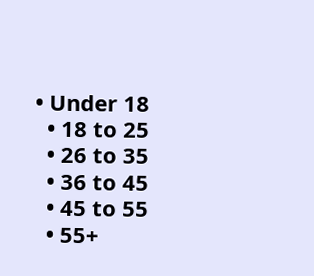• Under 18
  • 18 to 25
  • 26 to 35
  • 36 to 45
  • 45 to 55
  • 55+